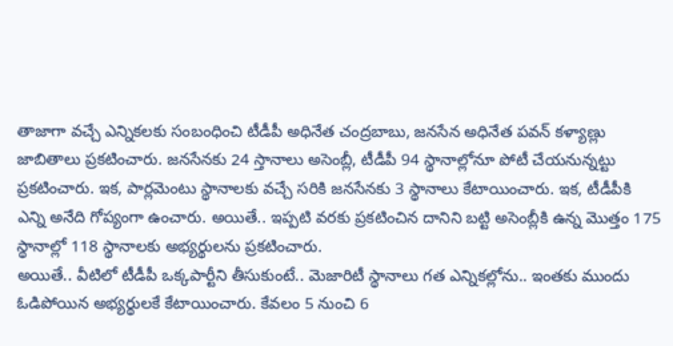తాజాగా వచ్చే ఎన్నికలకు సంబంధించి టీడీపీ అధినేత చంద్రబాబు, జనసేన అధినేత పవన్ కళ్యాణ్లు జాబితాలు ప్రకటించారు. జనసేనకు 24 స్తానాలు అసెంబ్లీ, టీడీపీ 94 స్థానాల్లోనూ పోటీ చేయనున్నట్టు ప్రకటించారు. ఇక, పార్లమెంటు స్థానాలకు వచ్చే సరికి జనసేనకు 3 స్థానాలు కేటాయించారు. ఇక, టీడీపీకి ఎన్ని అనేది గోప్యంగా ఉంచారు. అయితే.. ఇప్పటి వరకు ప్రకటించిన దానిని బట్టి అసెంబ్లీకి ఉన్న మొత్తం 175 స్థానాల్లో 118 స్థానాలకు అభ్యర్థులను ప్రకటించారు.
అయితే.. వీటిలో టీడీపీ ఒక్కపార్టీని తీసుకుంటే.. మెజారిటీ స్థానాలు గత ఎన్నికల్లోను.. ఇంతకు ముందు ఓడిపోయిన అభ్యర్థులకే కేటాయించారు. కేవలం 5 నుంచి 6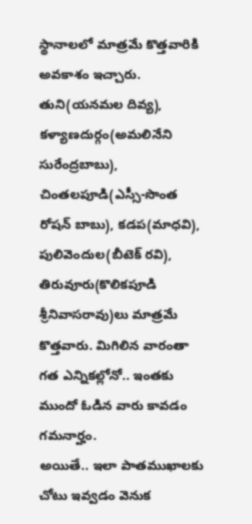స్థానాలలో మాత్రమే కొత్తవారికి అవకాశం ఇచ్చారు. తుని(యనమల దివ్య), కళ్యాణదుర్గం(అమలినేని సురేంద్రబాబు), చింతలపూడి(ఎస్సీ-సొంత రోషన్ బాబు), కడప(మాధవి), పులివెందుల(బీటెక్ రవి), తిరువూరు(కొలికపూడి శ్రీనివాసరావు)లు మాత్రమే కొత్తవారు. మిగిలిన వారంతా గత ఎన్నికల్లోనో.. ఇంతకు ముందో ఓడిన వారు కావడం గమనార్హం.
అయితే.. ఇలా పాతముఖాలకు చోటు ఇవ్వడం వెనుక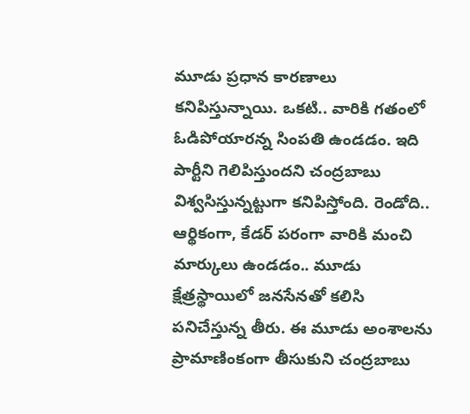మూడు ప్రధాన కారణాలు కనిపిస్తున్నాయి. ఒకటి.. వారికి గతంలో ఓడిపోయారన్న సింపతి ఉండడం. ఇది పార్టీని గెలిపిస్తుందని చంద్రబాబు విశ్వసిస్తున్నట్టుగా కనిపిస్తోంది. రెండోది.. ఆర్థికంగా, కేడర్ పరంగా వారికి మంచి మార్కులు ఉండడం.. మూడు క్షేత్రస్థాయిలో జనసేనతో కలిసి పనిచేస్తున్న తీరు. ఈ మూడు అంశాలను ప్రామాణింకంగా తీసుకుని చంద్రబాబు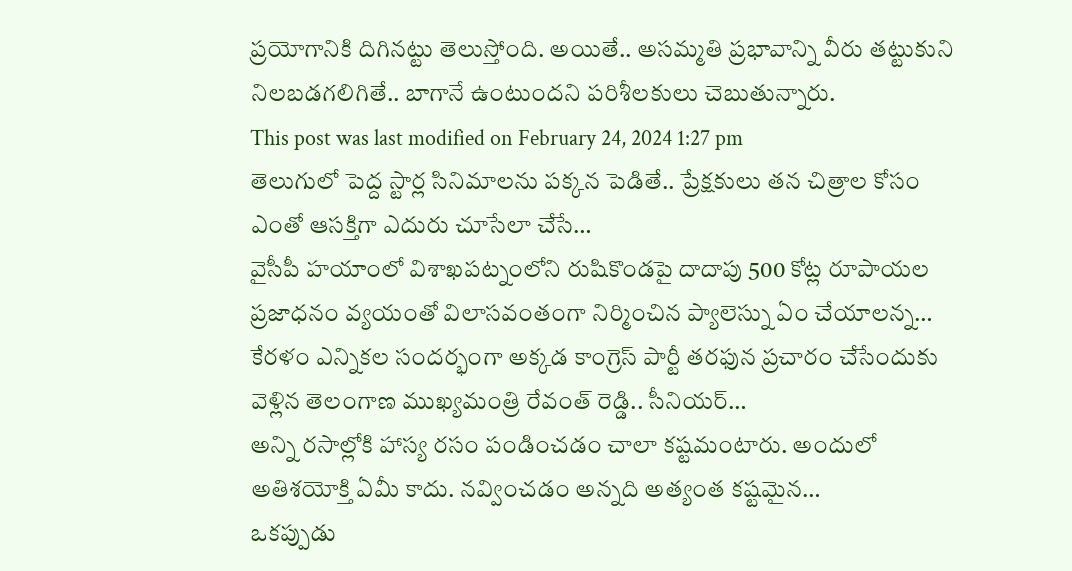ప్రయోగానికి దిగినట్టు తెలుస్తోంది. అయితే.. అసమ్మతి ప్రభావాన్ని వీరు తట్టుకుని నిలబడగలిగితే.. బాగానే ఉంటుందని పరిశీలకులు చెబుతున్నారు.
This post was last modified on February 24, 2024 1:27 pm
తెలుగులో పెద్ద స్టార్ల సినిమాలను పక్కన పెడితే.. ప్రేక్షకులు తన చిత్రాల కోసం ఎంతో ఆసక్తిగా ఎదురు చూసేలా చేసే…
వైసీపీ హయాంలో విశాఖపట్నంలోని రుషికొండపై దాదాపు 500 కోట్ల రూపాయల ప్రజాధనం వ్యయంతో విలాసవంతంగా నిర్మించిన ప్యాలెస్ను ఏం చేయాలన్న…
కేరళం ఎన్నికల సందర్భంగా అక్కడ కాంగ్రెస్ పార్టీ తరఫున ప్రచారం చేసేందుకు వెళ్లిన తెలంగాణ ముఖ్యమంత్రి రేవంత్ రెడ్డి.. సీనియర్…
అన్ని రసాల్లోకి హాస్య రసం పండించడం చాలా కష్టమంటారు. అందులో అతిశయోక్తి ఏమీ కాదు. నవ్వించడం అన్నది అత్యంత కష్టమైన…
ఒకప్పుడు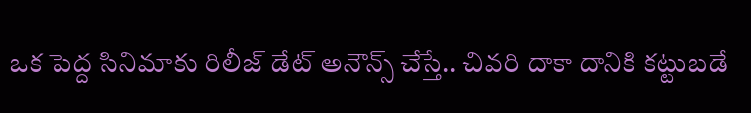ఒక పెద్ద సినిమాకు రిలీజ్ డేట్ అనౌన్స్ చేస్తే.. చివరి దాకా దానికి కట్టుబడే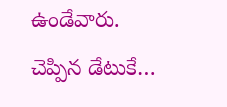ఉండేవారు. చెప్పిన డేటుకే…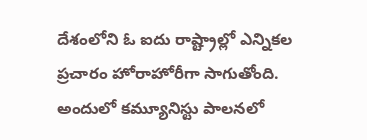దేశంలోని ఓ ఐదు రాష్ట్రాల్లో ఎన్నికల ప్రచారం హోరాహోరీగా సాగుతోంది. అందులో కమ్యూనిస్టు పాలనలో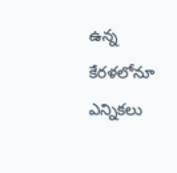ఉన్న కేరళలోనూ ఎన్నికలు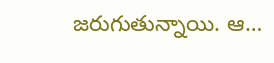జరుగుతున్నాయి. ఆ…